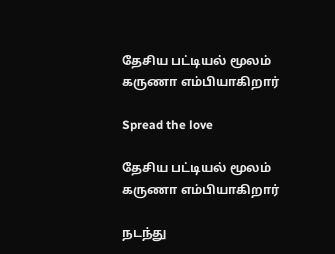தேசிய பட்டியல் மூலம் கருணா எம்பியாகிறார்

Spread the love

தேசிய பட்டியல் மூலம் கருணா எம்பியாகிறார்

நடந்து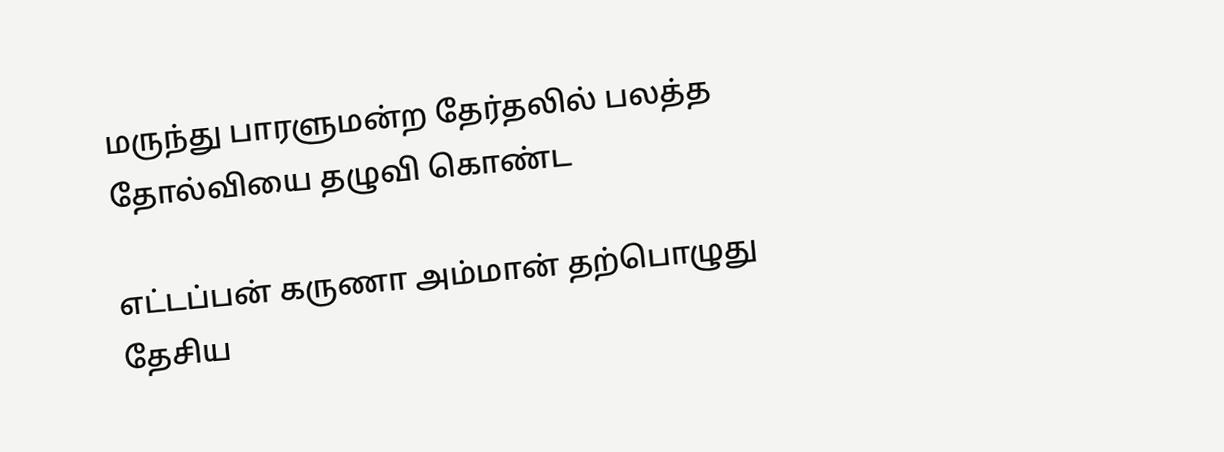மருந்து பாரளுமன்ற தேர்தலில் பலத்த தோல்வியை தழுவி கொண்ட

எட்டப்பன் கருணா அம்மான் தற்பொழுது தேசிய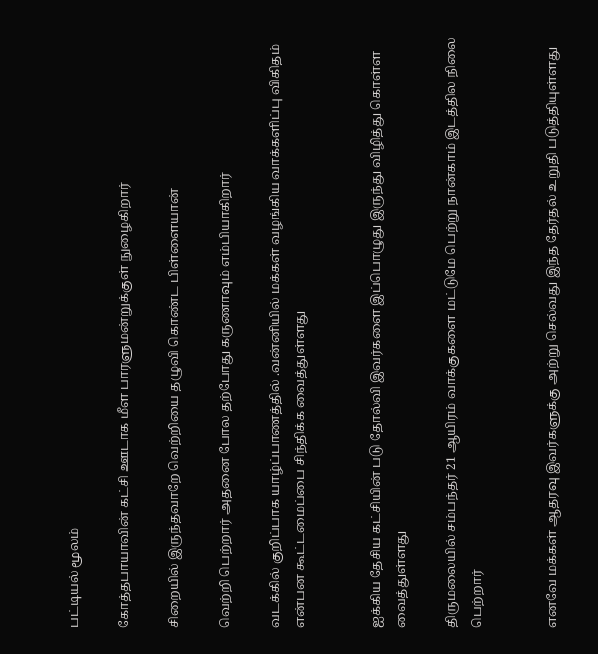பட்டியல் மூலம்

கோத்தபாயாவின் கட்சி ஊடாக மீள பாரளுமன்றுக்குள் நுழைகிறார்

சிறையில் இருந்தவாறே வெற்றியை தழுவி கொண்ட பிள்ளையான்

வெற்றி பெற்றார் அதனை போல தற்போது கருணாவும் எம்பியாகிறார்

வடக்கில் குறிப்பாக யாழ்ப்பாணத்தில் .வன்னியில் மக்கள் வழங்கிய வாக்களிப்பு விகிதம் என்பன கூட்டமைப்பை சிந்திக்க வைத்துள்ளது


ஐக்கிய தேசிய கட்சியின் படு தோல்வி இவர்களை இப்பொழுது இருந்து விழித்து கொள்ள வைத்துள்ளது

திருமலையில் சம்பந்தர் 21 ஆயிரம் வாக்குகளை மட்டுமே பெற்று நான்காம் இடத்தில நிலை பெற்றார்


எனவே மக்கள் ஆதரவு இவர்களுக்கு அற்று செல்வது இந்த தேர்தல் உறுதி படுத்தியுள்ளது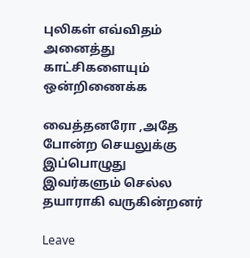புலிகள் எவ்விதம் அனைத்து காட்சிகளையும் ஒன்றிணைக்க

வைத்தனரோ ,அதே போன்ற செயலுக்கு இப்பொழுது இவர்களும் செல்ல தயாராகி வருகின்றனர்

Leave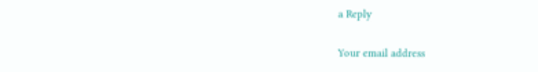a Reply

Your email address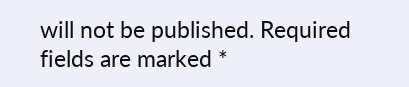will not be published. Required fields are marked *